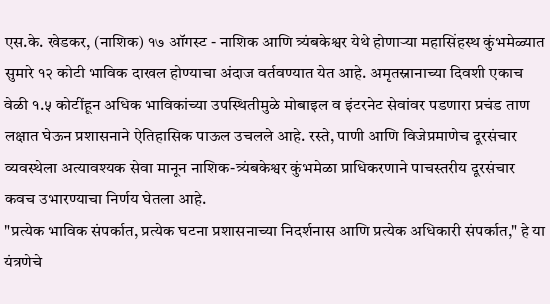एस.के. खेडकर, (नाशिक) १७ ऑगस्ट - नाशिक आणि त्र्यंबकेश्वर येथे होणाऱ्या महासिंहस्थ कुंभमेळ्यात सुमारे १२ कोटी भाविक दाखल होण्याचा अंदाज वर्तवण्यात येत आहे. अमृतस्नानाच्या दिवशी एकाच वेळी १.५ कोटींहून अधिक भाविकांच्या उपस्थितीमुळे मोबाइल व इंटरनेट सेवांवर पडणारा प्रचंड ताण लक्षात घेऊन प्रशासनाने ऐतिहासिक पाऊल उचलले आहे. रस्ते, पाणी आणि विजेप्रमाणेच दूरसंचार व्यवस्थेला अत्यावश्यक सेवा मानून नाशिक-त्र्यंबकेश्वर कुंभमेळा प्राधिकरणाने पाचस्तरीय दूरसंचार कवच उभारण्याचा निर्णय घेतला आहे.
"प्रत्येक भाविक संपर्कात, प्रत्येक घटना प्रशासनाच्या निदर्शनास आणि प्रत्येक अधिकारी संपर्कात," हे या यंत्रणेचे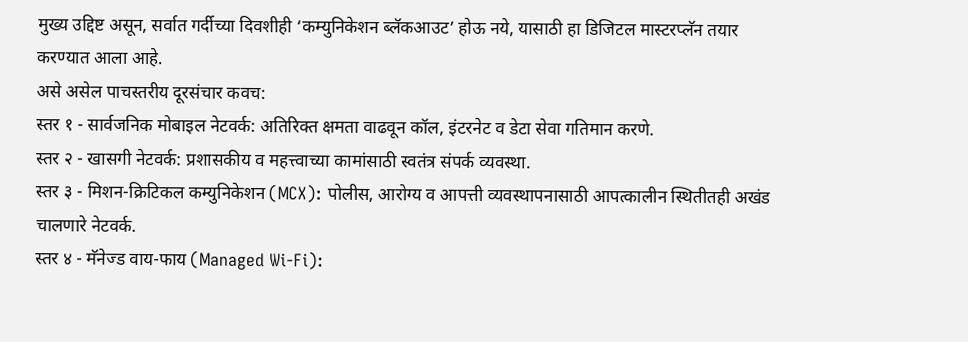मुख्य उद्दिष्ट असून, सर्वात गर्दीच्या दिवशीही ‘कम्युनिकेशन ब्लॅकआउट’ होऊ नये, यासाठी हा डिजिटल मास्टरप्लॅन तयार करण्यात आला आहे.
असे असेल पाचस्तरीय दूरसंचार कवच:
स्तर १ - सार्वजनिक मोबाइल नेटवर्क: अतिरिक्त क्षमता वाढवून कॉल, इंटरनेट व डेटा सेवा गतिमान करणे.
स्तर २ - खासगी नेटवर्क: प्रशासकीय व महत्त्वाच्या कामांसाठी स्वतंत्र संपर्क व्यवस्था.
स्तर ३ - मिशन-क्रिटिकल कम्युनिकेशन (MCX): पोलीस, आरोग्य व आपत्ती व्यवस्थापनासाठी आपत्कालीन स्थितीतही अखंड चालणारे नेटवर्क.
स्तर ४ - मॅनेज्ड वाय-फाय (Managed Wi-Fi):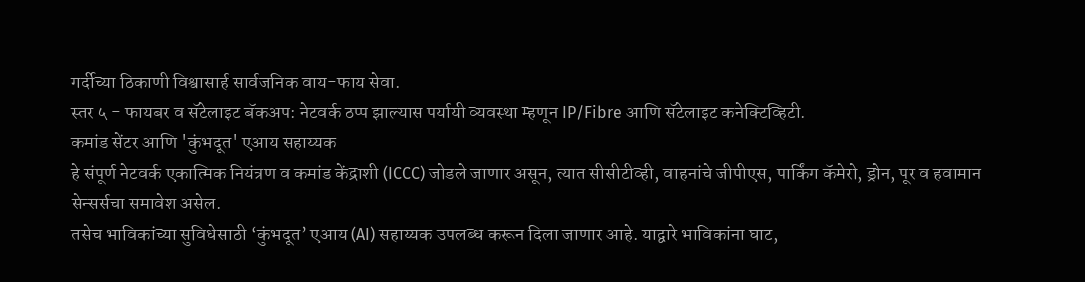गर्दीच्या ठिकाणी विश्वासार्ह सार्वजनिक वाय-फाय सेवा.
स्तर ५ - फायबर व सॅटेलाइट बॅकअप: नेटवर्क ठप्प झाल्यास पर्यायी व्यवस्था म्हणून IP/Fibre आणि सॅटेलाइट कनेक्टिव्हिटी.
कमांड सेंटर आणि 'कुंभदूत' एआय सहाय्यक
हे संपूर्ण नेटवर्क एकात्मिक नियंत्रण व कमांड केंद्राशी (ICCC) जोडले जाणार असून, त्यात सीसीटीव्ही, वाहनांचे जीपीएस, पार्किंग कॅमेरो, ड्रोन, पूर व हवामान सेन्सर्सचा समावेश असेल.
तसेच भाविकांच्या सुविधेसाठी ‘कुंभदूत’ एआय (AI) सहाय्यक उपलब्ध करून दिला जाणार आहे. याद्वारे भाविकांना घाट,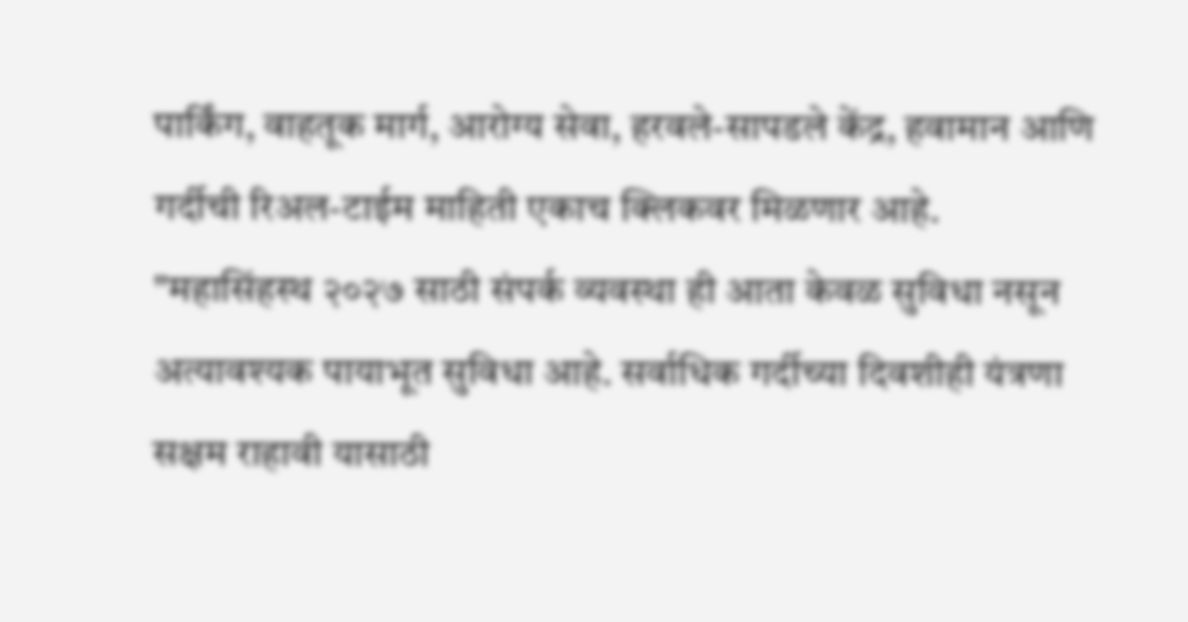पार्किंग, वाहतूक मार्ग, आरोग्य सेवा, हरवले-सापडले केंद्र, हवामान आणि गर्दीची रिअल-टाईम माहिती एकाच क्लिकवर मिळणार आहे.
"महासिंहस्थ २०२७ साठी संपर्क व्यवस्था ही आता केवळ सुविधा नसून अत्यावश्यक पायाभूत सुविधा आहे. सर्वाधिक गर्दीच्या दिवशीही यंत्रणा सक्षम राहावी यासाठी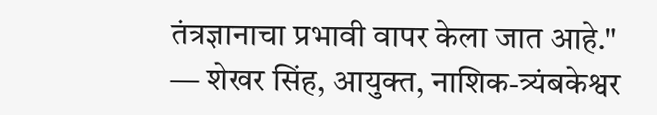तंत्रज्ञानाचा प्रभावी वापर केला जात आहे."
— शेखर सिंह, आयुक्त, नाशिक-त्र्यंबकेश्वर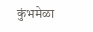कुंभमेळा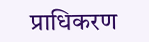प्राधिकरण